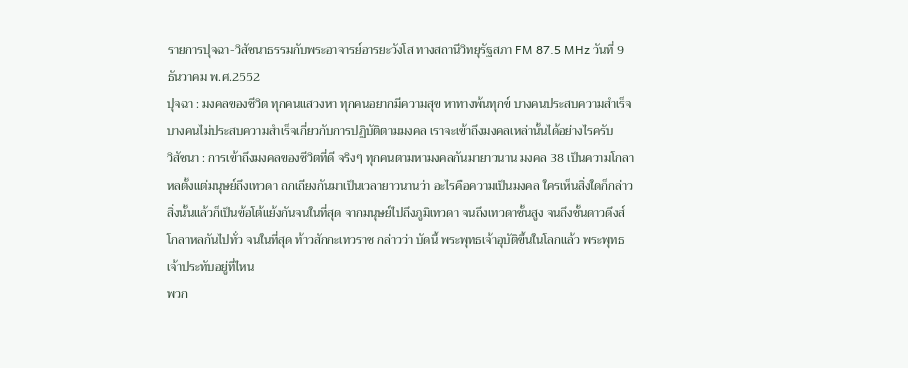รายการปุจฉา-วิสัชนาธรรมกับพระอาจารย์อารยะวังโส ทางสถานีวิทยุรัฐสภา FM 87.5 MHz วันที่ 9 ธันวาคม พ.ศ.2552
ปุจฉา : มงคลของชีวิต ทุกคนแสวงหา ทุกคนอยากมีความสุข หาทางพ้นทุกข์ บางคนประสบความสำเร็จ บางคนไม่ประสบความสำเร็จเกี่ยวกับการปฏิบัติตามมงคล เราจะเข้าถึงมงคลเหล่านั้นได้อย่างไรครับ
วิสัชนา : การเข้าถึงมงคลของชีวิตที่ดี จริงๆ ทุกคนตามหามงคลกันมายาวนาน มงคล 38 เป็นความโกลาหลตั้งแต่มนุษย์ถึงเทวดา ถกเถียงกันมาเป็นเวลายาวนานว่า อะไรคือความเป็นมงคล ใครเห็นสิ่งใดก็กล่าวสิ่งนั้นแล้วก็เป็นข้อโต้แย้งกันจนในที่สุด จากมนุษย์ไปถึงภูมิเทวดา จนถึงเทวดาชั้นสูง จนถึงชั้นดาวดึงส์ โกลาหลกันไปทั่ว จนในที่สุด ท้าวสักกะเทวราช กล่าวว่า บัดนี้ พระพุทธเจ้าอุบัติขึ้นในโลกแล้ว พระพุทธเจ้าประทับอยู่ที่ไหน
พวก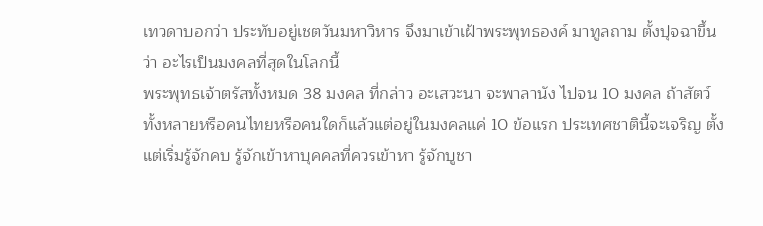เทวดาบอกว่า ประทับอยู่เชตวันมหาวิหาร จึงมาเข้าเฝ้าพระพุทธองค์ มาทูลถาม ตั้งปุจฉาขึ้นว่า อะไรเป็นมงคลที่สุดในโลกนี้
พระพุทธเจ้าตรัสทั้งหมด 38 มงคล ที่กล่าว อะเสวะนา จะพาลานัง ไปจน 10 มงคล ถ้าสัตว์ทั้งหลายหรือคนไทยหรือคนใดก็แล้วแต่อยู่ในมงคลแค่ 10 ข้อแรก ประเทศชาตินี้จะเจริญ ตั้งแต่เริ่มรู้จักคบ รู้จักเข้าหาบุคคลที่ควรเข้าหา รู้จักบูชา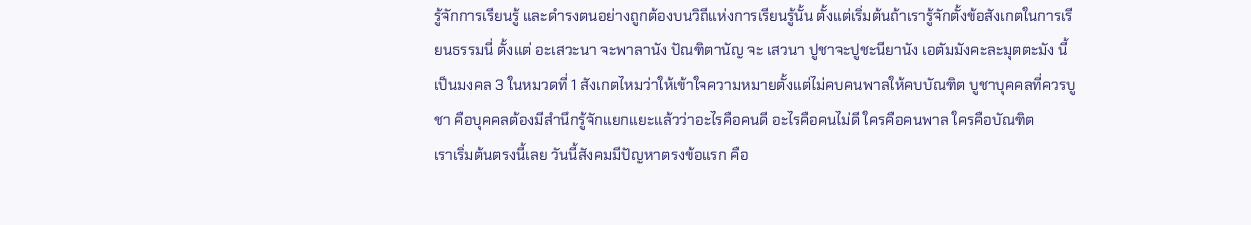รู้จักการเรียนรู้ และดำรงตนอย่างถูกต้องบนวิถีแห่งการเรียนรู้นั้น ตั้งแต่เริ่มต้นถ้าเรารู้จักตั้งข้อสังเกตในการเรียนธรรมนี่ ตั้งแต่ อะเสวะนา จะพาลานัง ปัณฑิตานัญ จะ เสวนา ปูชาจะปูชะนียานัง เอตัมมังคะละมุตตะมัง นี้เป็นมงคล 3 ในหมวดที่ 1 สังเกตไหมว่าให้เข้าใจความหมายตั้งแต่ไม่คบคนพาลให้คบบัณฑิต บูชาบุคคลที่ควรบูชา คือบุคคลต้องมีสำนึกรู้จักแยกแยะแล้วว่าอะไรคือคนดี อะไรคือคนไม่ดี ใครคือคนพาล ใครคือบัณฑิต
เราเริ่มต้นตรงนี้เลย วันนี้สังคมมีปัญหาตรงข้อแรก คือ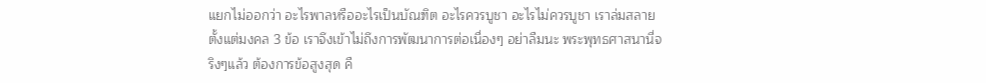แยกไม่ออกว่า อะไรพาลหรืออะไรเป็นบัณฑิต อะไรควรบูชา อะไรไม่ควรบูชา เราล่มสลายตั้งแต่มงคล 3 ข้อ เราจึงเข้าไม่ถึงการพัฒนาการต่อเนื่องๆ อย่าลืมนะ พระพุทธศาสนานี่จริงๆแล้ว ต้องการข้อสูงสุด คื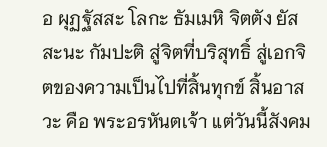อ ผุฏฐัสสะ โลกะ ธัมเมหิ จิตตัง ยัสสะนะ กัมปะติ สู่จิตที่บริสุทธิ์ สู่เอกจิตของความเป็นไปที่สิ้นทุกข์ สิ้นอาสวะ คือ พระอรหันตเจ้า แต่วันนี้สังคม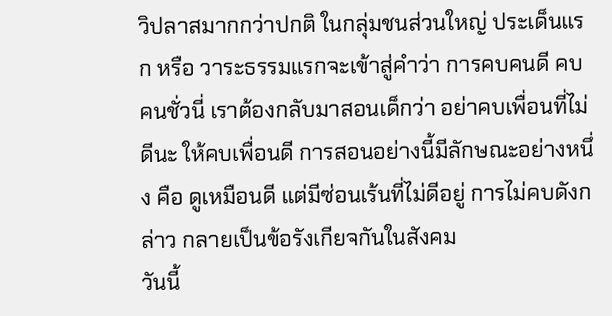วิปลาสมากกว่าปกติ ในกลุ่มชนส่วนใหญ่ ประเด็นแรก หรือ วาระธรรมแรกจะเข้าสู่คำว่า การคบคนดี คบคนชั่วนี่ เราต้องกลับมาสอนเด็กว่า อย่าคบเพื่อนที่ไม่ดีนะ ให้คบเพื่อนดี การสอนอย่างนี้มีลักษณะอย่างหนึ่ง คือ ดูเหมือนดี แต่มีซ่อนเร้นที่ไม่ดีอยู่ การไม่คบดังกล่าว กลายเป็นข้อรังเกียจกันในสังคม
วันนี้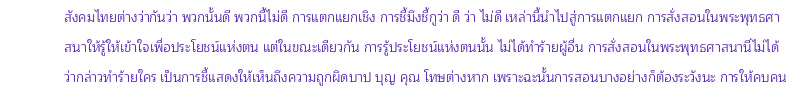สังคมไทยต่างว่ากันว่า พวกนั้นดี พวกนี้ไม่ดี การแตกแยกเชิง การชี้มึงชี้กูว่า ดี ว่า ไม่ดี เหล่านี้นำไปสู่การแตกแยก การสั่งสอนในพระพุทธศาสนาให้รู้ให้เข้าใจเพื่อประโยชน์แห่งตน แต่ในขณะเดียวกัน การรู้ประโยชน์แห่งตนนั้น ไม่ได้ทำร้ายผู้อื่น การสั่งสอนในพระพุทธศาสนานี่ไม่ได้ว่ากล่าวทำร้ายใคร เป็นการชี้แสดงให้เห็นถึงความถูกผิดบาป บุญ คุณ โทษต่างหาก เพราะฉะนั้นการสอนบางอย่างก็ต้องระวังนะ การให้คบคน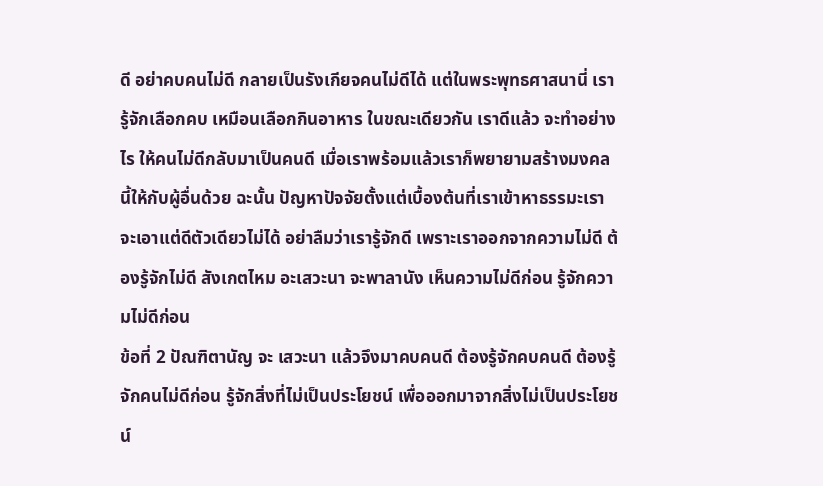ดี อย่าคบคนไม่ดี กลายเป็นรังเกียจคนไม่ดีได้ แต่ในพระพุทธศาสนานี่ เรารู้จักเลือกคบ เหมือนเลือกกินอาหาร ในขณะเดียวกัน เราดีแล้ว จะทำอย่างไร ให้คนไม่ดีกลับมาเป็นคนดี เมื่อเราพร้อมแล้วเราก็พยายามสร้างมงคลนี้ให้กับผู้อื่นด้วย ฉะนั้น ปัญหาปัจจัยตั้งแต่เบื้องต้นที่เราเข้าหาธรรมะเราจะเอาแต่ดีตัวเดียวไม่ได้ อย่าลืมว่าเรารู้จักดี เพราะเราออกจากความไม่ดี ต้องรู้จักไม่ดี สังเกตไหม อะเสวะนา จะพาลานัง เห็นความไม่ดีก่อน รู้จักความไม่ดีก่อน
ข้อที่ 2 ปัณฑิตานัญ จะ เสวะนา แล้วจึงมาคบคนดี ต้องรู้จักคบคนดี ต้องรู้จักคนไม่ดีก่อน รู้จักสิ่งที่ไม่เป็นประโยชน์ เพื่อออกมาจากสิ่งไม่เป็นประโยชน์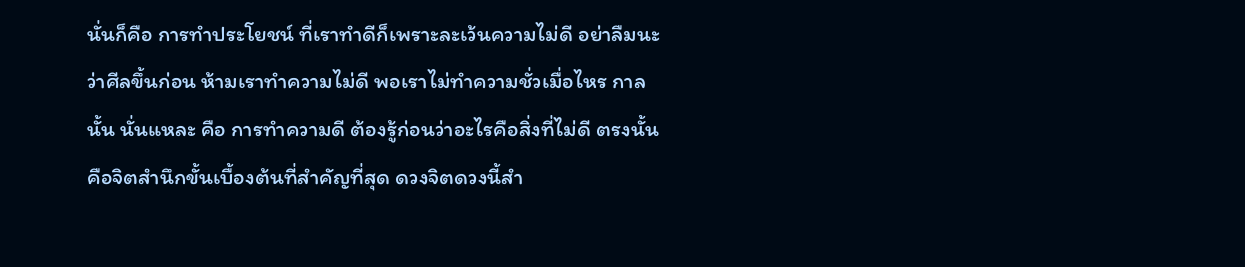นั่นก็คือ การทำประโยชน์ ที่เราทำดีก็เพราะละเว้นความไม่ดี อย่าลืมนะว่าศีลขึ้นก่อน ห้ามเราทำความไม่ดี พอเราไม่ทำความชั่วเมื่อไหร กาลนั้น นั่นแหละ คือ การทำความดี ต้องรู้ก่อนว่าอะไรคือสิ่งที่ไม่ดี ตรงนั้นคือจิตสำนึกขั้นเบื้องต้นที่สำคัญที่สุด ดวงจิตดวงนี้สำ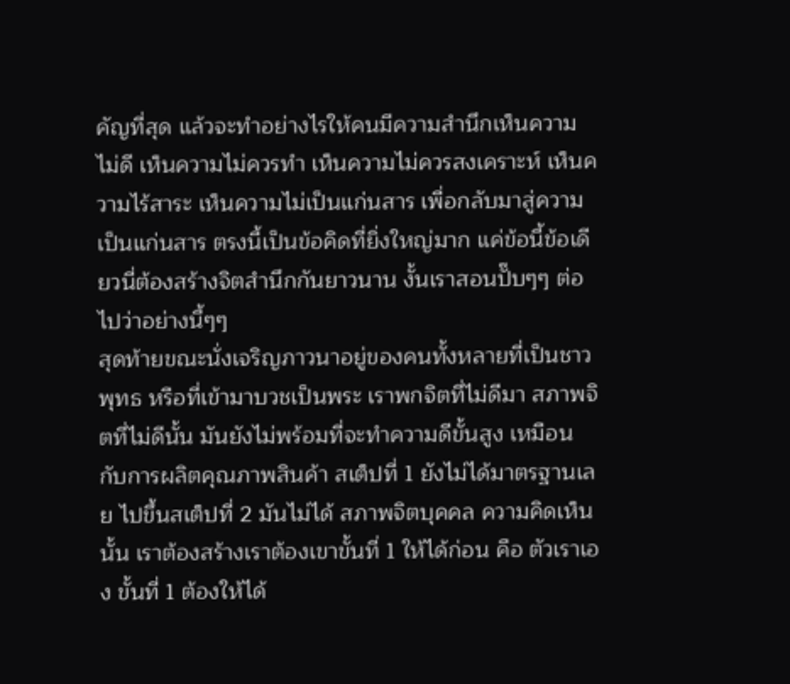คัญที่สุด แล้วจะทำอย่างไรให้คนมีความสำนึกเห็นความไม่ดี เห็นความไม่ควรทำ เห็นความไม่ควรสงเคราะห์ เห็นความไร้สาระ เห็นความไม่เป็นแก่นสาร เพื่อกลับมาสู่ความเป็นแก่นสาร ตรงนี้เป็นข้อคิดที่ยิ่งใหญ่มาก แค่ข้อนี้ข้อเดียวนี่ต้องสร้างจิตสำนึกกันยาวนาน งั้นเราสอนปั๊บๆๆ ต่อไปว่าอย่างนี้ๆๆ
สุดท้ายขณะนั่งเจริญภาวนาอยู่ของคนทั้งหลายที่เป็นชาวพุทธ หรือที่เข้ามาบวชเป็นพระ เราพกจิตที่ไม่ดีมา สภาพจิตที่ไม่ดีนั้น มันยังไม่พร้อมที่จะทำความดีขั้นสูง เหมือนกับการผลิตคุณภาพสินค้า สเต็ปที่ 1 ยังไม่ได้มาตรฐานเลย ไปขึ้นสเต็ปที่ 2 มันไม่ได้ สภาพจิตบุคคล ความคิดเห็นนั้น เราต้องสร้างเราต้องเขาขั้นที่ 1 ให้ได้ก่อน คือ ตัวเราเอง ขั้นที่ 1 ต้องให้ได้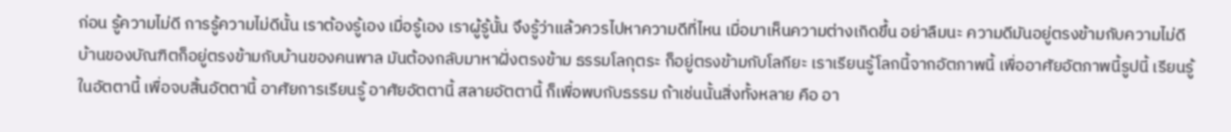ก่อน รู้ความไม่ดี การรู้ความไม่ดีนั้น เราต้องรู้เอง เมื่อรู้เอง เราผู้รู้นั้น จึงรู้ว่าแล้วควรไปหาความดีที่ไหน เมื่อมาเห็นความต่างเกิดขึ้น อย่าลืมนะ ความดีมันอยู่ตรงข้ามกับความไม่ดี บ้านของบัณฑิตก็อยู่ตรงข้ามกับบ้านของคนพาล มันต้องกลับมาหาฝั่งตรงข้าม ธรรมโลกุตระ ก็อยู่ตรงข้ามกับโลกียะ เราเรียนรู้โลกนี้จากอัตภาพนี้ เพื่ออาศัยอัตภาพนี้รูปนี้ เรียนรู้ในอัตตานี้ เพื่อจบสิ้นอัตตานี้ อาศัยการเรียนรู้ อาศัยอัตตานี้ สลายอัตตานี้ ก็เพื่อพบกับธรรม ถ้าเช่นนั้นสิ่งทั้งหลาย คือ อา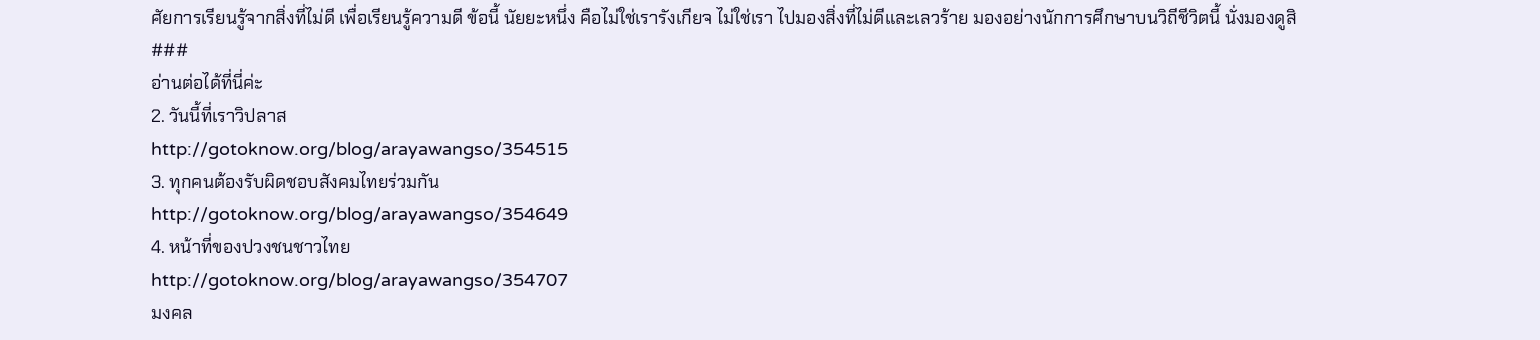ศัยการเรียนรู้จากสิ่งที่ไม่ดี เพื่อเรียนรู้ความดี ข้อนี้ นัยยะหนึ่ง คือไม่ใช่เรารังเกียจ ไม่ใช่เรา ไปมองสิ่งที่ไม่ดีและเลวร้าย มองอย่างนักการศึกษาบนวิถีชีวิตนี้ นั่งมองดูสิ
###
อ่านต่อได้ที่นี่ค่ะ
2. วันนี้ที่เราวิปลาส
http://gotoknow.org/blog/arayawangso/354515
3. ทุกคนต้องรับผิดชอบสังคมไทยร่วมกัน
http://gotoknow.org/blog/arayawangso/354649
4. หน้าที่ของปวงชนชาวไทย
http://gotoknow.org/blog/arayawangso/354707
มงคล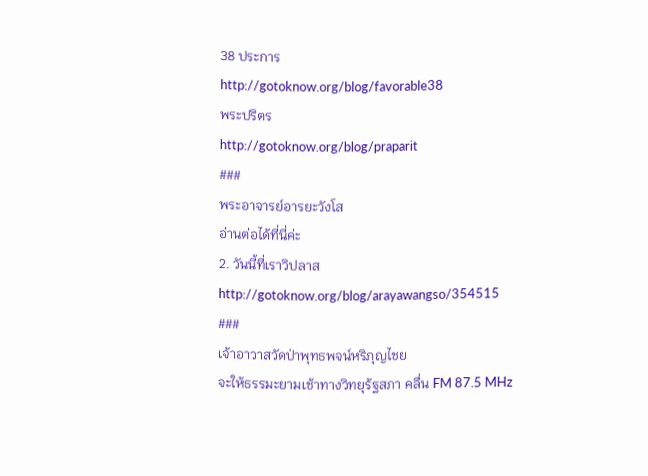38 ประการ
http://gotoknow.org/blog/favorable38
พระปริตร
http://gotoknow.org/blog/praparit
###
พระอาจารย์อารยะวังโส
อ่านต่อได้ที่นี่ค่ะ
2. วันนี้ที่เราวิปลาส
http://gotoknow.org/blog/arayawangso/354515
###
เจ้าอาวาสวัดป่าพุทธพจน์หริภุญไชย
จะให้ธรรมะยามเช้าทางวิทยุร้ฐสภา คลื่น FM 87.5 MHz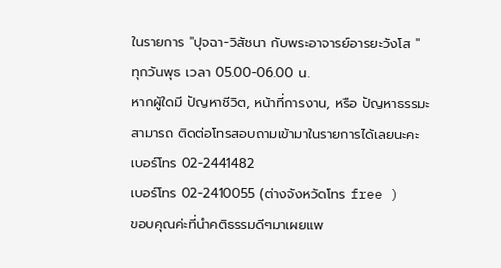ในรายการ "ปุจฉา-วิสัชนา กับพระอาจารย์อารยะวังโส "
ทุกวันพุธ เวลา 05.00-06.00 น.
หากผู้ใดมี ปัญหาชีวิต, หน้าที่การงาน, หรือ ปัญหาธรรมะ
สามารถ ติดต่อโทรสอบถามเข้ามาในรายการได้เลยนะคะ
เบอร์โทร 02-2441482
เบอร์โทร 02-2410055 (ต่างจังหวัดโทร free )
ขอบคุณค่ะที่นำคติธรรมดีๆมาเผยแพ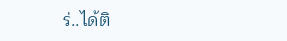ร่..ได้ติ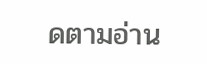ดตามอ่าน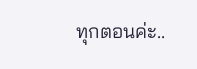ทุกตอนค่ะ..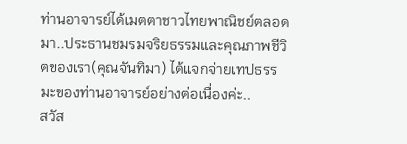ท่านอาจารย์ได้เมตตาชาวไทยพาณิชย์ตลอดมา..ประธานชมรมจริยธรรมและคุณภาพชีวิตของเรา(คุณจันทิมา) ได้แจกจ่ายเทปธรรมะของท่านอาจารย์อย่างต่อเนื่องค่ะ..
สวัส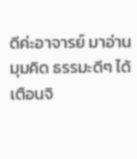ดีค่ะอาจารย์ มาอ่านมุมคิด ธรรมะดีๆ ได้เตือนจิ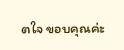ตใจ ขอบคุณค่ะ